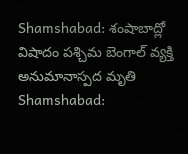Shamshabad: శంషాబాద్లో విషాదం పశ్చిమ బెంగాల్ వ్యక్తి అనుమానాస్పద మృతి
Shamshabad: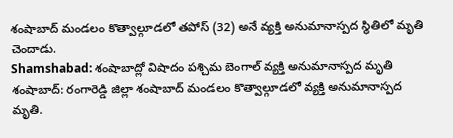శంషాబాద్ మండలం కొత్వాల్గూడలో తపోస్ (32) అనే వ్యక్తి అనుమానాస్పద స్థితిలో మృతి చెందాడు.
Shamshabad: శంషాబాద్లో విషాదం పశ్చిమ బెంగాల్ వ్యక్తి అనుమానాస్పద మృతి
శంషాబాద్: రంగారెడ్డి జిల్లా శంషాబాద్ మండలం కొత్వాల్గూడలో వ్యక్తి అనుమానాస్పద మృతి.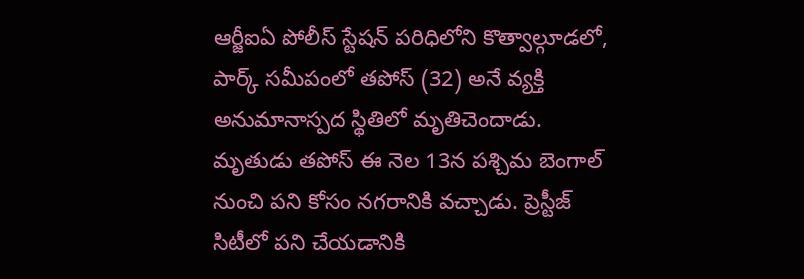ఆర్జీఐఏ పోలీస్ స్టేషన్ పరిధిలోని కొత్వాల్గూడలో, పార్క్ సమీపంలో తపోస్ (32) అనే వ్యక్తి అనుమానాస్పద స్థితిలో మృతిచెందాడు. మృతుడు తపోస్ ఈ నెల 13న పశ్చిమ బెంగాల్ నుంచి పని కోసం నగరానికి వచ్చాడు. ప్రెస్టీజ్ సిటీలో పని చేయడానికి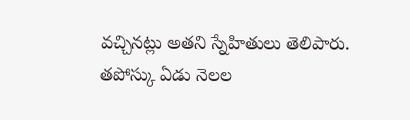వచ్చినట్లు అతని స్నేహితులు తెలిపారు.
తపోస్కు ఏడు నెలల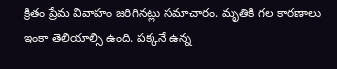క్రితం ప్రేమ వివాహం జరిగినట్లు సమాచారం. మృతికి గల కారణాలు ఇంకా తెలియాల్సి ఉంది. పక్కనే ఉన్న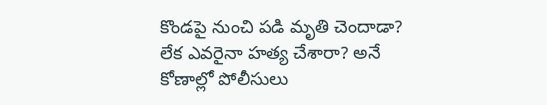కొండపై నుంచి పడి మృతి చెందాడా? లేక ఎవరైనా హత్య చేశారా? అనే కోణాల్లో పోలీసులు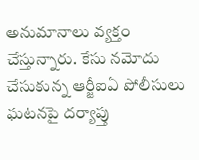అనుమానాలు వ్యక్తం చేస్తున్నారు. కేసు నమోదు చేసుకున్న ఆర్జీఐఏ పోలీసులు ఘటనపై దర్యాప్తు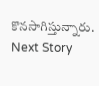కొనసాగిస్తున్నారు.
Next Story